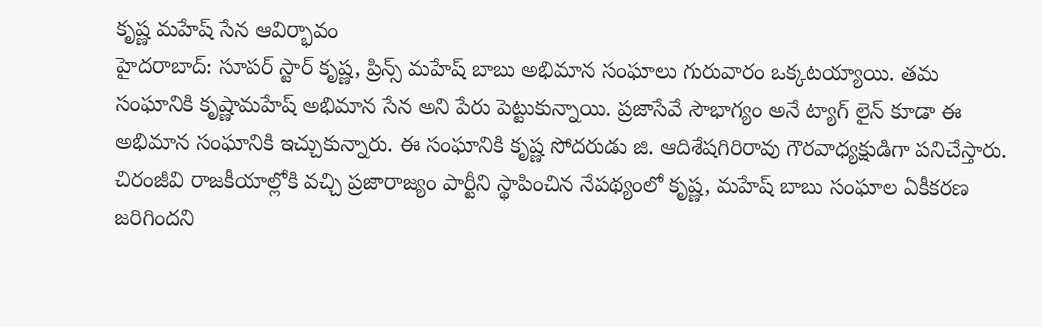కృష్ణ మహేష్ సేన ఆవిర్భావం
హైదరాబాద్: సూపర్ స్టార్ కృష్ణ, ప్రిన్స్ మహేష్ బాబు అభిమాన సంఘాలు గురువారం ఒక్కటయ్యాయి. తమ సంఘానికి కృష్ణామహేష్ అభిమాన సేన అని పేరు పెట్టుకున్నాయి. ప్రజాసేవే సౌభాగ్యం అనే ట్యాగ్ లైన్ కూడా ఈ అభిమాన సంఘానికి ఇచ్చుకున్నారు. ఈ సంఘానికి కృష్ణ సోదరుడు జి. ఆదిశేషగిరిరావు గౌరవాధ్యక్షుడిగా పనిచేస్తారు.
చిరంజీవి రాజకీయాల్లోకి వచ్చి ప్రజారాజ్యం పార్టీని స్థాపించిన నేపథ్యంలో కృష్ణ, మహేష్ బాబు సంఘాల ఏకీకరణ జరిగిందని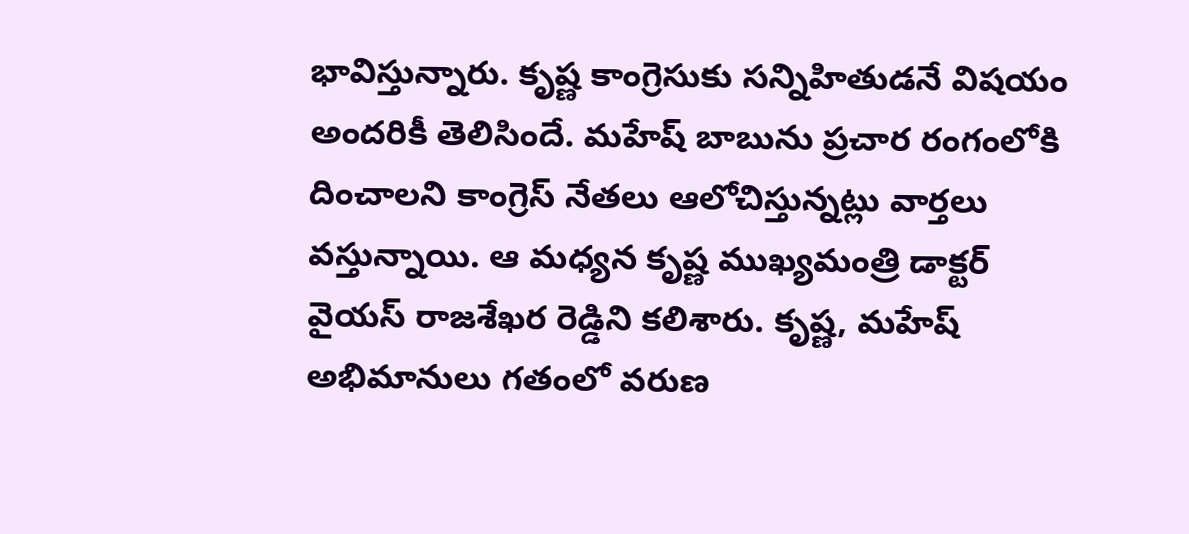భావిస్తున్నారు. కృష్ణ కాంగ్రెసుకు సన్నిహితుడనే విషయం అందరికీ తెలిసిందే. మహేష్ బాబును ప్రచార రంగంలోకి దించాలని కాంగ్రెస్ నేతలు ఆలోచిస్తున్నట్లు వార్తలు వస్తున్నాయి. ఆ మధ్యన కృష్ణ ముఖ్యమంత్రి డాక్టర్ వైయస్ రాజశేఖర రెడ్డిని కలిశారు. కృష్ణ, మహేష్ అభిమానులు గతంలో వరుణ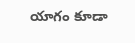యాగం కూడా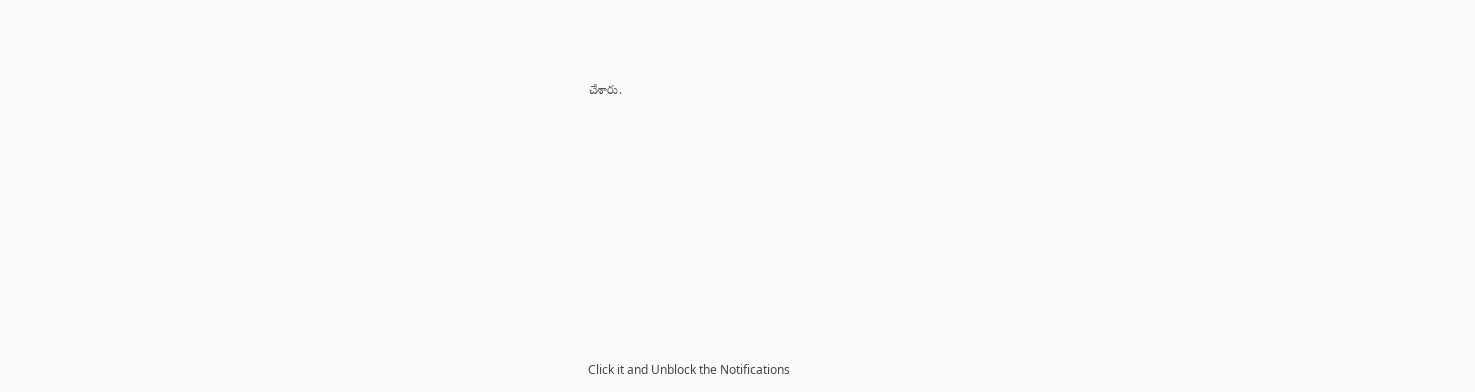చేశారు.












Click it and Unblock the Notifications